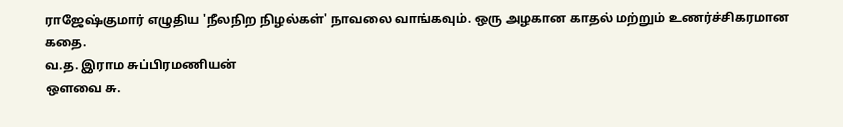ராஜேஷ்குமார் எழுதிய 'நீலநிற நிழல்கள்' நாவலை வாங்கவும். ஒரு அழகான காதல் மற்றும் உணர்ச்சிகரமான கதை.
வ.த. இராம சுப்பிரமணியன்
ஔவை சு.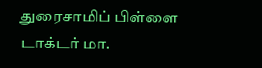துரைசாமிப் பிள்ளை
டாக்டர் மா.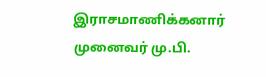இராசமாணிக்கனார்
முனைவர் மு.பி.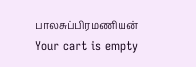பாலசுப்பிரமணியன்
Your cart is empty